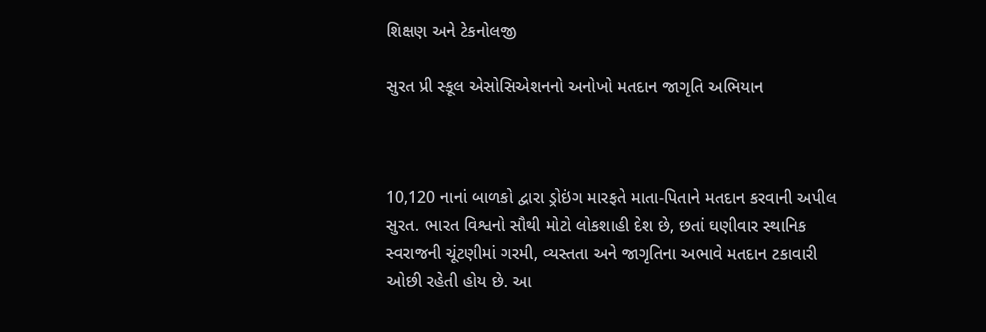શિક્ષણ અને ટેકનોલજી

સુરત પ્રી સ્કૂલ એસોસિએશનનો અનોખો મતદાન જાગૃતિ અભિયાન



10,120 નાનાં બાળકો દ્વારા ડ્રોઇંગ મારફતે માતા-પિતાને મતદાન કરવાની અપીલ સુરત. ભારત વિશ્વનો સૌથી મોટો લોકશાહી દેશ છે, છતાં ઘણીવાર સ્થાનિક સ્વરાજની ચૂંટણીમાં ગરમી, વ્યસ્તતા અને જાગૃતિના અભાવે મતદાન ટકાવારી ઓછી રહેતી હોય છે. આ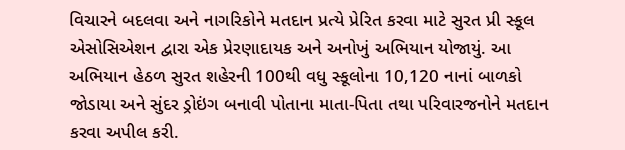વિચારને બદલવા અને નાગરિકોને મતદાન પ્રત્યે પ્રેરિત કરવા માટે સુરત પ્રી સ્કૂલ એસોસિએશન દ્વારા એક પ્રેરણાદાયક અને અનોખું અભિયાન યોજાયું. આ અભિયાન હેઠળ સુરત શહેરની 100થી વધુ સ્કૂલોના 10,120 નાનાં બાળકો જોડાયા અને સુંદર ડ્રોઇંગ બનાવી પોતાના માતા-પિતા તથા પરિવારજનોને મતદાન કરવા અપીલ કરી.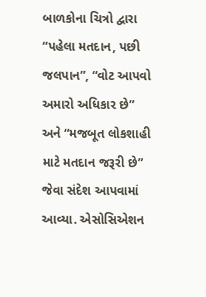બાળકોના ચિત્રો દ્વારા “પહેલા મતદાન, પછી જલપાન”, “વોટ આપવો અમારો અધિકાર છે” અને “મજબૂત લોકશાહી માટે મતદાન જરૂરી છે” જેવા સંદેશ આપવામાં આવ્યા. એસોસિએશન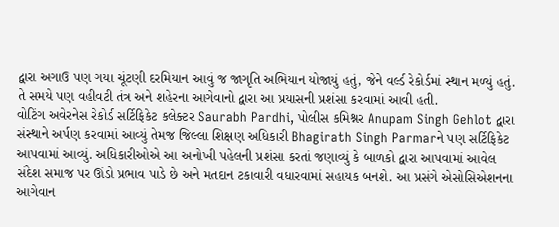દ્વારા અગાઉ પણ ગયા ચૂંટણી દરમિયાન આવું જ જાગૃતિ અભિયાન યોજાયું હતું, જેને વર્લ્ડ રેકોર્ડમાં સ્થાન મળ્યું હતું. તે સમયે પણ વહીવટી તંત્ર અને શહેરના આગેવાનો દ્વારા આ પ્રયાસની પ્રશંસા કરવામાં આવી હતી.
વોટિંગ અવેરનેસ રેકોર્ડ સર્ટિફિકેટ કલેક્ટર Saurabh Pardhi, પોલીસ કમિશ્નર Anupam Singh Gehlot દ્વારા સંસ્થાને અર્પણ કરવામાં આવ્યું તેમજ જિલ્લા શિક્ષણ અધિકારી Bhagirath Singh Parmarને પણ સર્ટિફિકેટ આપવામાં આવ્યું. અધિકારીઓએ આ અનોખી પહેલની પ્રશંસા કરતાં જણાવ્યું કે બાળકો દ્વારા આપવામાં આવેલ સંદેશ સમાજ પર ઊંડો પ્રભાવ પાડે છે અને મતદાન ટકાવારી વધારવામાં સહાયક બનશે. આ પ્રસંગે એસોસિએશનના આગેવાન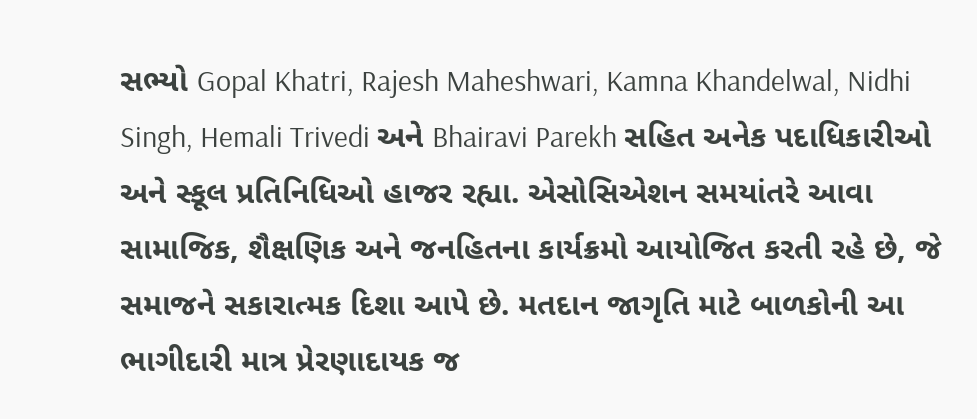સભ્યો Gopal Khatri, Rajesh Maheshwari, Kamna Khandelwal, Nidhi Singh, Hemali Trivedi અને Bhairavi Parekh સહિત અનેક પદાધિકારીઓ અને સ્કૂલ પ્રતિનિધિઓ હાજર રહ્યા. એસોસિએશન સમયાંતરે આવા સામાજિક, શૈક્ષણિક અને જનહિતના કાર્યક્રમો આયોજિત કરતી રહે છે, જે સમાજને સકારાત્મક દિશા આપે છે. મતદાન જાગૃતિ માટે બાળકોની આ ભાગીદારી માત્ર પ્રેરણાદાયક જ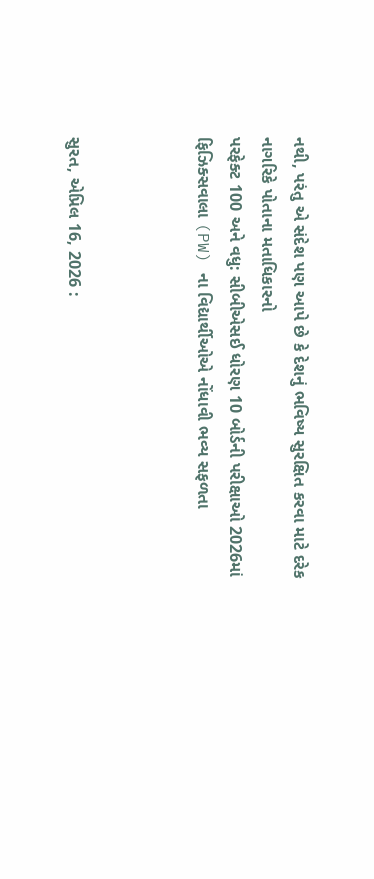નથી, પરંતુ એ સંદેશ પણ આપે છે કે દેશનું ભવિષ્ય સુરક્ષિત કરવા માટે દરેક નાગરિકે પોતાના મતાધિકારનો
પરફેક્ટ 100 અને વધુ: સીબીએસઈ ધોરણ 10 બોર્ડની પરીક્ષાઓ 2026માં ફિઝિક્સવાલા (PW) ના વિદ્યાર્થીઓએ નોંધાવી ભવ્ય સફળતા



સુરત, એપ્રિલ 16, 2026 :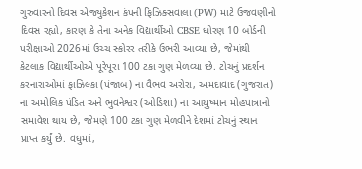ગુરુવારનો દિવસ એજ્યુકેશન કંપની ફિઝિક્સવાલા (PW) માટે ઉજવણીનો દિવસ રહ્યો, કારણ કે તેના અનેક વિદ્યાર્થીઓ CBSE ધોરણ 10 બોર્ડની પરીક્ષાઓ 2026માં ઉચ્ચ સ્કોરર તરીકે ઉભરી આવ્યા છે, જેમાંથી કેટલાક વિદ્યાર્થીઓએ પૂરેપૂરા 100 ટકા ગુણ મેળવ્યા છે. ટોચનું પ્રદર્શન કરનારાઓમાં ફાઝિલ્કા (પંજાબ) ના વૈભવ અરોરા, અમદાવાદ (ગુજરાત) ના અમોલિક પંડિત અને ભુવનેશ્વર (ઓડિશા) ના આયુષ્માન મોહપાત્રાનો સમાવેશ થાય છે, જેમણે 100 ટકા ગુણ મેળવીને દેશમાં ટોચનું સ્થાન પ્રાપ્ત કર્યું છે. વધુમાં,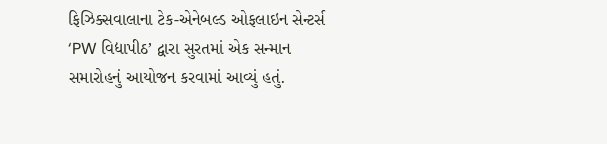ફિઝિક્સવાલાના ટેક-એનેબલ્ડ ઓફલાઇન સેન્ટર્સ ‘PW વિદ્યાપીઠ’ દ્વારા સુરતમાં એક સન્માન સમારોહનું આયોજન કરવામાં આવ્યું હતું.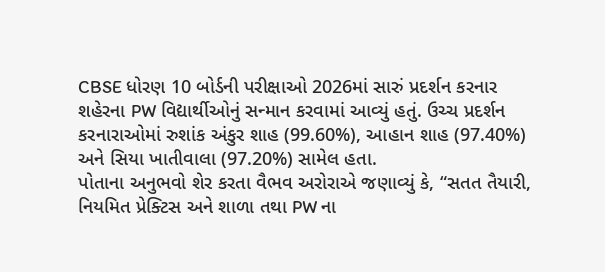CBSE ધોરણ 10 બોર્ડની પરીક્ષાઓ 2026માં સારું પ્રદર્શન કરનાર શહેરના PW વિદ્યાર્થીઓનું સન્માન કરવામાં આવ્યું હતું. ઉચ્ચ પ્રદર્શન કરનારાઓમાં રુશાંક અંકુર શાહ (99.60%), આહાન શાહ (97.40%) અને સિયા ખાતીવાલા (97.20%) સામેલ હતા.
પોતાના અનુભવો શેર કરતા વૈભવ અરોરાએ જણાવ્યું કે, “સતત તૈયારી, નિયમિત પ્રેક્ટિસ અને શાળા તથા PW ના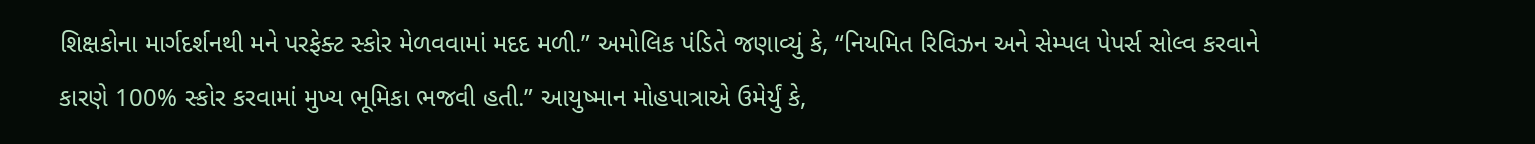શિક્ષકોના માર્ગદર્શનથી મને પરફેક્ટ સ્કોર મેળવવામાં મદદ મળી.” અમોલિક પંડિતે જણાવ્યું કે, “નિયમિત રિવિઝન અને સેમ્પલ પેપર્સ સોલ્વ કરવાને કારણે 100% સ્કોર કરવામાં મુખ્ય ભૂમિકા ભજવી હતી.” આયુષ્માન મોહપાત્રાએ ઉમેર્યું કે,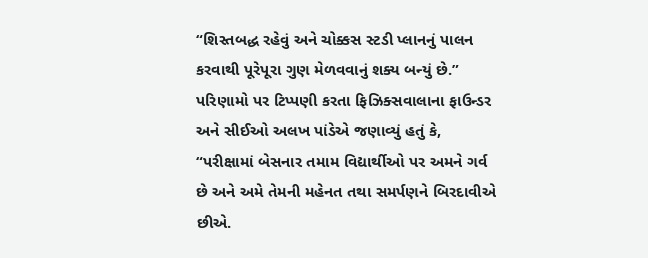“શિસ્તબદ્ધ રહેવું અને ચોક્કસ સ્ટડી પ્લાનનું પાલન કરવાથી પૂરેપૂરા ગુણ મેળવવાનું શક્ય બન્યું છે.” પરિણામો પર ટિપ્પણી કરતા ફિઝિક્સવાલાના ફાઉન્ડર અને સીઈઓ અલખ પાંડેએ જણાવ્યું હતું કે, “પરીક્ષામાં બેસનાર તમામ વિદ્યાર્થીઓ પર અમને ગર્વ છે અને અમે તેમની મહેનત તથા સમર્પણને બિરદાવીએ છીએ.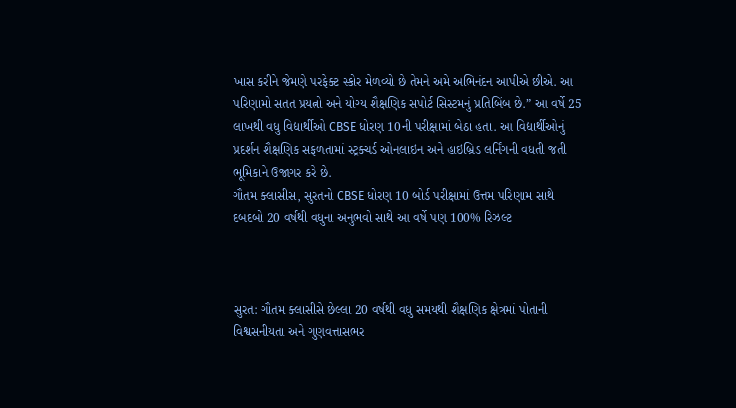ખાસ કરીને જેમણે પરફેક્ટ સ્કોર મેળવ્યો છે તેમને અમે અભિનંદન આપીએ છીએ. આ પરિણામો સતત પ્રયત્નો અને યોગ્ય શૈક્ષણિક સપોર્ટ સિસ્ટમનું પ્રતિબિંબ છે.” આ વર્ષે 25 લાખથી વધુ વિદ્યાર્થીઓ CBSE ધોરણ 10ની પરીક્ષામાં બેઠા હતા. આ વિદ્યાર્થીઓનું પ્રદર્શન શૈક્ષણિક સફળતામાં સ્ટ્રક્ચર્ડ ઓનલાઇન અને હાઇબ્રિડ લર્નિંગની વધતી જતી ભૂમિકાને ઉજાગર કરે છે.
ગૌતમ ક્લાસીસ, સુરતનો CBSE ધોરણ 10 બોર્ડ પરીક્ષામાં ઉત્તમ પરિણામ સાથે દબદબો 20 વર્ષથી વધુના અનુભવો સાથે આ વર્ષે પણ 100% રિઝલ્ટ



સુરત: ગૌતમ ક્લાસીસે છેલ્લા 20 વર્ષથી વધુ સમયથી શૈક્ષણિક ક્ષેત્રમાં પોતાની વિશ્વસનીયતા અને ગુણવત્તાસભર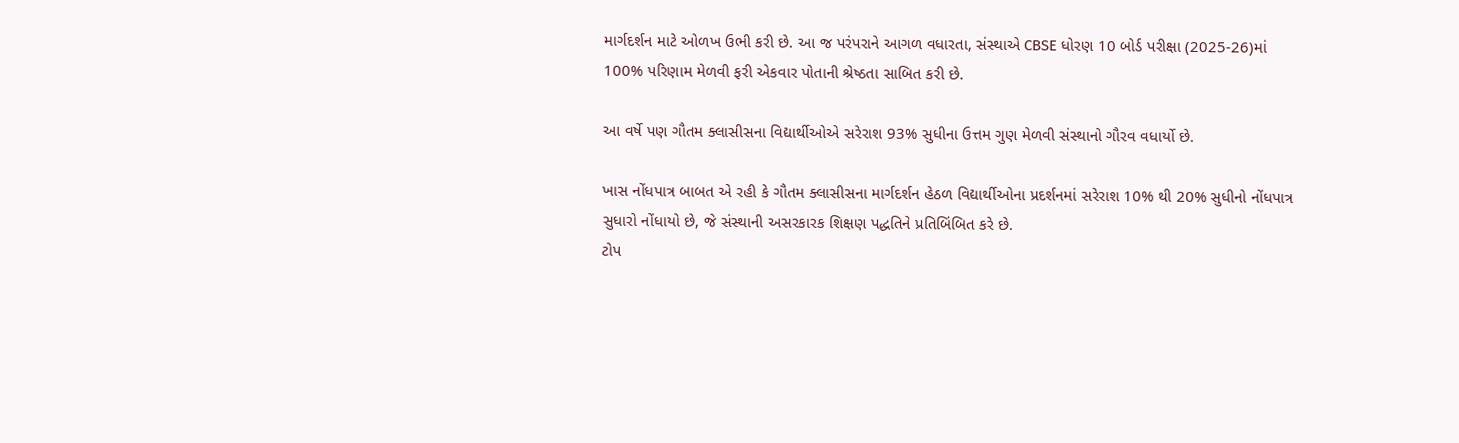માર્ગદર્શન માટે ઓળખ ઉભી કરી છે. આ જ પરંપરાને આગળ વધારતા, સંસ્થાએ CBSE ધોરણ 10 બોર્ડ પરીક્ષા (2025-26)માં 100% પરિણામ મેળવી ફરી એકવાર પોતાની શ્રેષ્ઠતા સાબિત કરી છે.

આ વર્ષે પણ ગૌતમ ક્લાસીસના વિદ્યાર્થીઓએ સરેરાશ 93% સુધીના ઉત્તમ ગુણ મેળવી સંસ્થાનો ગૌરવ વધાર્યો છે.

ખાસ નોંધપાત્ર બાબત એ રહી કે ગૌતમ ક્લાસીસના માર્ગદર્શન હેઠળ વિદ્યાર્થીઓના પ્રદર્શનમાં સરેરાશ 10% થી 20% સુધીનો નોંધપાત્ર સુધારો નોંધાયો છે, જે સંસ્થાની અસરકારક શિક્ષણ પદ્ધતિને પ્રતિબિંબિત કરે છે.
ટોપ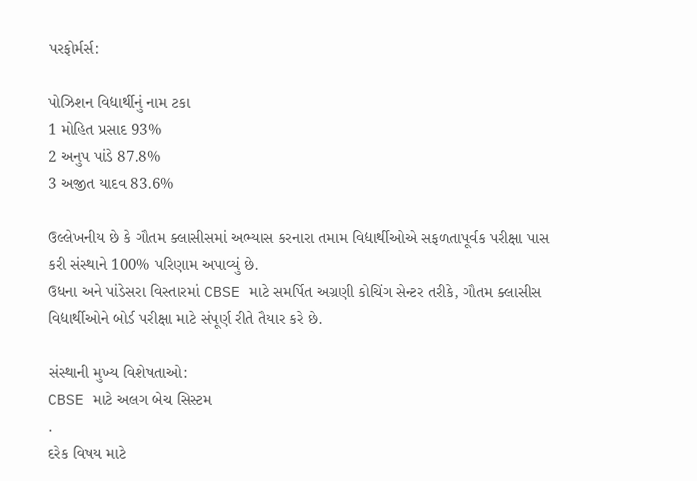પરફોર્મર્સ:

પોઝિશન વિદ્યાર્થીનું નામ ટકા
1 મોહિત પ્રસાદ 93%
2 અનુપ પાંડે 87.8%
3 અજીત યાદવ 83.6%

ઉલ્લેખનીય છે કે ગૌતમ ક્લાસીસમાં અભ્યાસ કરનારા તમામ વિદ્યાર્થીઓએ સફળતાપૂર્વક પરીક્ષા પાસ કરી સંસ્થાને 100% પરિણામ અપાવ્યું છે.
ઉધના અને પાંડેસરા વિસ્તારમાં CBSE માટે સમર્પિત અગ્રણી કોચિંગ સેન્ટર તરીકે, ગૌતમ ક્લાસીસ વિદ્યાર્થીઓને બોર્ડ પરીક્ષા માટે સંપૂર્ણ રીતે તૈયાર કરે છે.

સંસ્થાની મુખ્ય વિશેષતાઓ:
CBSE માટે અલગ બેચ સિસ્ટમ
.
દરેક વિષય માટે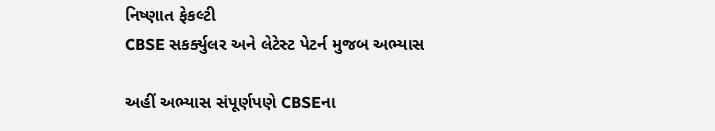નિષ્ણાત ફેકલ્ટી
CBSE સકર્ક્યુલર અને લેટેસ્ટ પેટર્ન મુજબ અભ્યાસ

અહીં અભ્યાસ સંપૂર્ણપણે CBSEના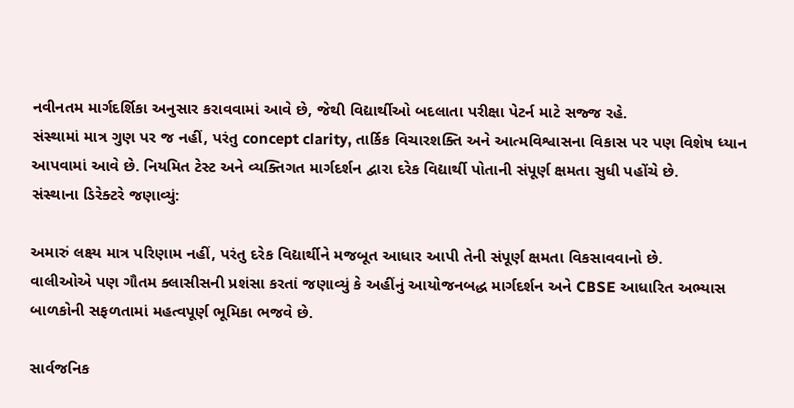નવીનતમ માર્ગદર્શિકા અનુસાર કરાવવામાં આવે છે, જેથી વિદ્યાર્થીઓ બદલાતા પરીક્ષા પેટર્ન માટે સજ્જ રહે.
સંસ્થામાં માત્ર ગુણ પર જ નહીં, પરંતુ concept clarity, તાર્કિક વિચારશક્તિ અને આત્મવિશ્વાસના વિકાસ પર પણ વિશેષ ધ્યાન આપવામાં આવે છે. નિયમિત ટેસ્ટ અને વ્યક્તિગત માર્ગદર્શન દ્વારા દરેક વિદ્યાર્થી પોતાની સંપૂર્ણ ક્ષમતા સુધી પહોંચે છે.
સંસ્થાના ડિરેક્ટરે જણાવ્યું:

અમારું લક્ષ્ય માત્ર પરિણામ નહીં, પરંતુ દરેક વિદ્યાર્થીને મજબૂત આધાર આપી તેની સંપૂર્ણ ક્ષમતા વિકસાવવાનો છે.
વાલીઓએ પણ ગૌતમ ક્લાસીસની પ્રશંસા કરતાં જણાવ્યું કે અહીંનું આયોજનબદ્ધ માર્ગદર્શન અને CBSE આધારિત અભ્યાસ બાળકોની સફળતામાં મહત્વપૂર્ણ ભૂમિકા ભજવે છે.

સાર્વજનિક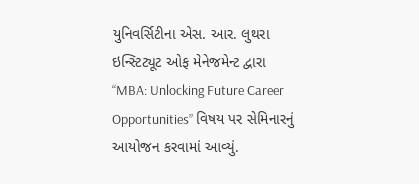યુનિવર્સિટીના એસ. આર. લુથરા ઇન્સ્ટિટ્યૂટ ઓફ મેનેજમેન્ટ દ્વારા “MBA: Unlocking Future Career Opportunities” વિષય પર સેમિનારનું આયોજન કરવામાં આવ્યું.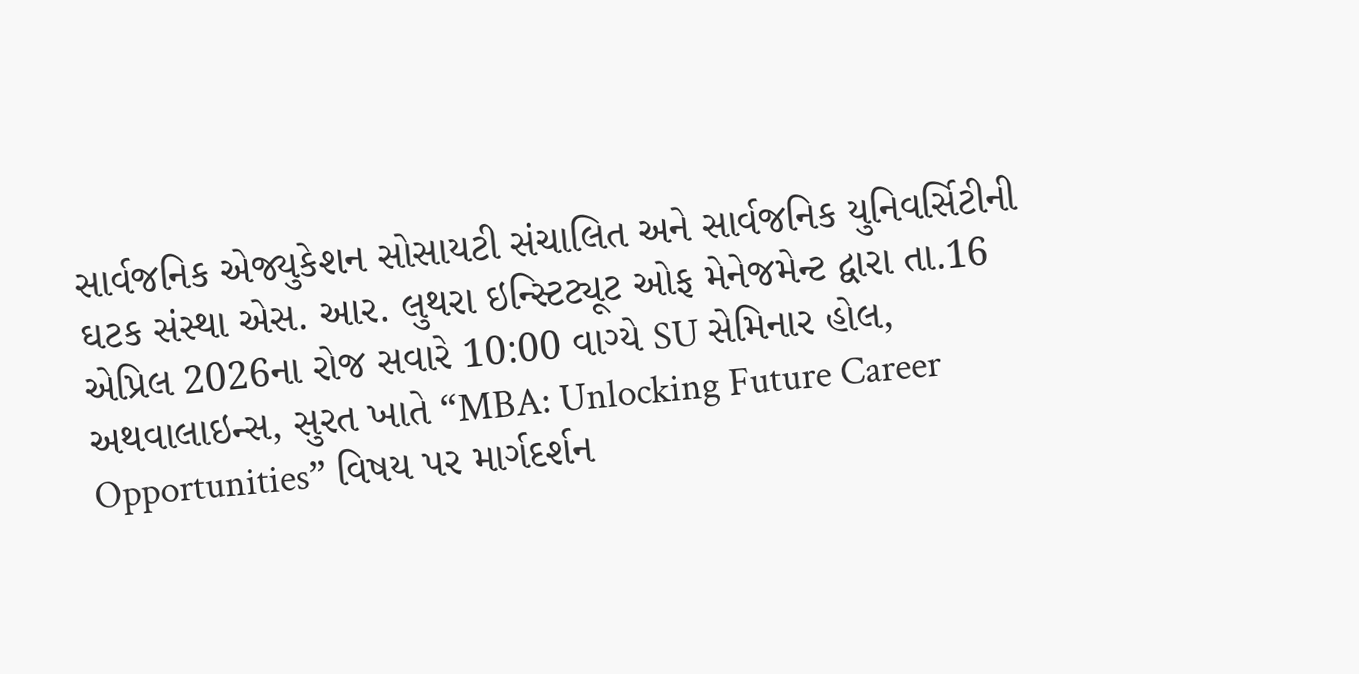સાર્વજનિક એજ્યુકેશન સોસાયટી સંચાલિત અને સાર્વજનિક યુનિવર્સિટીની ઘટક સંસ્થા એસ. આર. લુથરા ઇન્સ્ટિટ્યૂટ ઓફ મેનેજમેન્ટ દ્વારા તા.16 એપ્રિલ 2026ના રોજ સવારે 10:00 વાગ્યે SU સેમિનાર હોલ, અથવાલાઇન્સ, સુરત ખાતે “MBA: Unlocking Future Career Opportunities” વિષય પર માર્ગદર્શન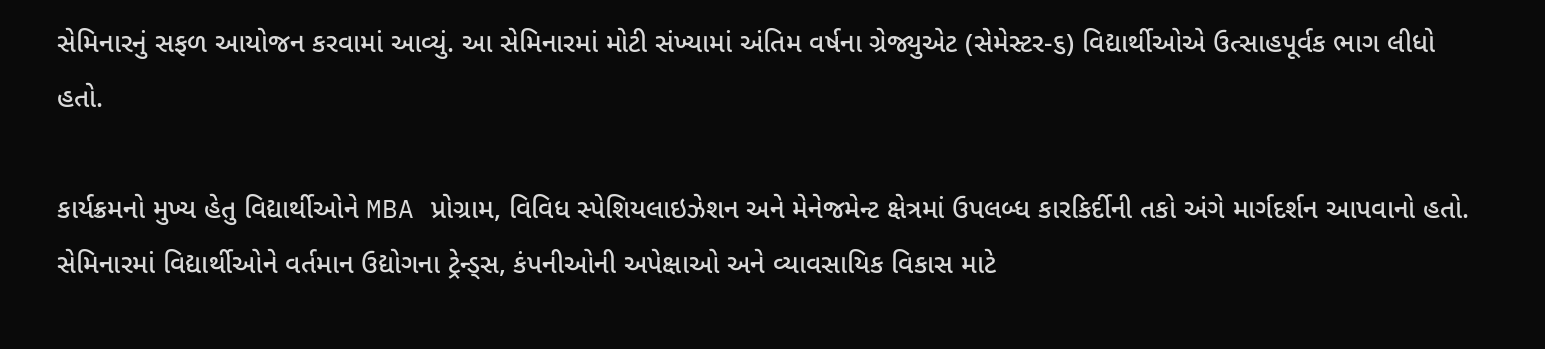સેમિનારનું સફળ આયોજન કરવામાં આવ્યું. આ સેમિનારમાં મોટી સંખ્યામાં અંતિમ વર્ષના ગ્રેજ્યુએટ (સેમેસ્ટર-૬) વિદ્યાર્થીઓએ ઉત્સાહપૂર્વક ભાગ લીધો હતો.

કાર્યક્રમનો મુખ્ય હેતુ વિદ્યાર્થીઓને MBA પ્રોગ્રામ, વિવિધ સ્પેશિયલાઇઝેશન અને મેનેજમેન્ટ ક્ષેત્રમાં ઉપલબ્ધ કારકિર્દીની તકો અંગે માર્ગદર્શન આપવાનો હતો. સેમિનારમાં વિદ્યાર્થીઓને વર્તમાન ઉદ્યોગના ટ્રેન્ડ્સ, કંપનીઓની અપેક્ષાઓ અને વ્યાવસાયિક વિકાસ માટે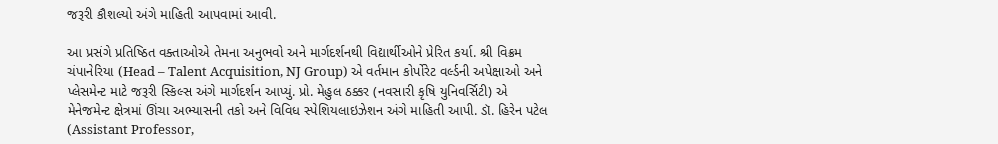જરૂરી કૌશલ્યો અંગે માહિતી આપવામાં આવી.

આ પ્રસંગે પ્રતિષ્ઠિત વક્તાઓએ તેમના અનુભવો અને માર્ગદર્શનથી વિદ્યાર્થીઓને પ્રેરિત કર્યા. શ્રી વિક્રમ ચંપાનેરિયા (Head – Talent Acquisition, NJ Group) એ વર્તમાન કોર્પોરેટ વર્લ્ડની અપેક્ષાઓ અને પ્લેસમેન્ટ માટે જરૂરી સ્કિલ્સ અંગે માર્ગદર્શન આપ્યું. પ્રો. મેહુલ ઠક્કર (નવસારી કૃષિ યુનિવર્સિટી) એ મેનેજમેન્ટ ક્ષેત્રમાં ઊંચા અભ્યાસની તકો અને વિવિધ સ્પેશિયલાઇઝેશન અંગે માહિતી આપી. ડૉ. હિરેન પટેલ (Assistant Professor,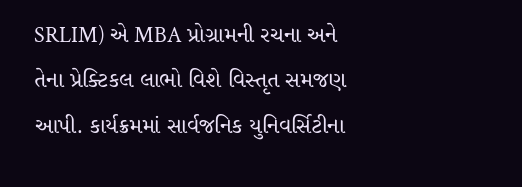SRLIM) એ MBA પ્રોગ્રામની રચના અને તેના પ્રેક્ટિકલ લાભો વિશે વિસ્તૃત સમજણ આપી. કાર્યક્રમમાં સાર્વજનિક યુનિવર્સિટીના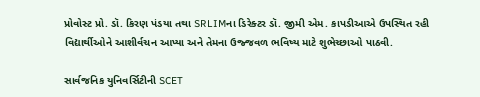પ્રોવોસ્ટ પ્રો. ડૉ. કિરણ પંડયા તથા SRLIMના ડિરેક્ટર ડૉ. જીમી એમ. કાપડીઆએ ઉપસ્થિત રહી વિદ્યાર્થીઓને આશીર્વચન આપ્યા અને તેમના ઉજ્જવળ ભવિષ્ય માટે શુભેચ્છાઓ પાઠવી.

સાર્વજનિક યુનિવર્સિટીની SCET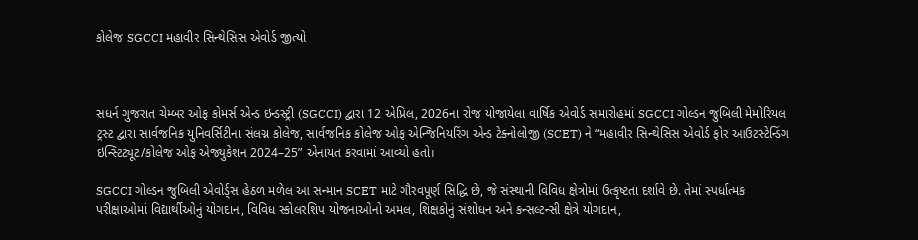કોલેજ SGCCI મહાવીર સિન્થેસિસ એવોર્ડ જીત્યો



સધર્ન ગુજરાત ચેમ્બર ઓફ કોમર્સ એન્ડ ઇન્ડસ્ટ્રી (SGCCI) દ્વારા 12 એપ્રિલ, 2026ના રોજ યોજાયેલા વાર્ષિક એવોર્ડ સમારોહમાં SGCCI ગોલ્ડન જુબિલી મેમોરિયલ ટ્રસ્ટ દ્વારા સાર્વજનિક યુનિવર્સિટીના સંલગ્ન કોલેજ, સાર્વજનિક કોલેજ ઓફ એન્જિનિયરિંગ એન્ડ ટેક્નોલોજી (SCET) ને “મહાવીર સિન્થેસિસ એવોર્ડ ફોર આઉટસ્ટેન્ડિંગ ઇન્સ્ટિટ્યૂટ/કોલેજ ઓફ એજ્યુકેશન 2024–25” એનાયત કરવામાં આવ્યો હતો।

SGCCI ગોલ્ડન જુબિલી એવોર્ડ્સ હેઠળ મળેલ આ સન્માન SCET માટે ગૌરવપૂર્ણ સિદ્ધિ છે, જે સંસ્થાની વિવિધ ક્ષેત્રોમાં ઉત્કૃષ્ટતા દર્શાવે છે. તેમાં સ્પર્ધાત્મક પરીક્ષાઓમાં વિદ્યાર્થીઓનું યોગદાન, વિવિધ સ્કોલરશિપ યોજનાઓનો અમલ, શિક્ષકોનું સંશોધન અને કન્સલ્ટન્સી ક્ષેત્રે યોગદાન,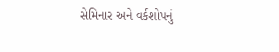સેમિનાર અને વર્કશોપનું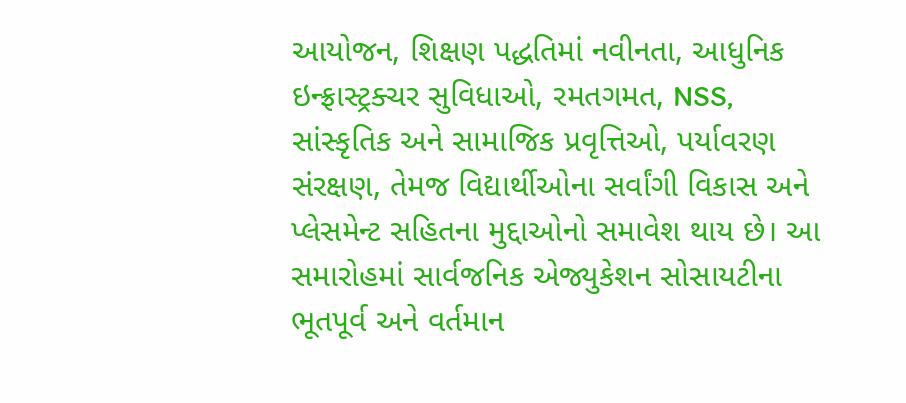આયોજન, શિક્ષણ પદ્ધતિમાં નવીનતા, આધુનિક ઇન્ફ્રાસ્ટ્રક્ચર સુવિધાઓ, રમતગમત, NSS, સાંસ્કૃતિક અને સામાજિક પ્રવૃત્તિઓ, પર્યાવરણ સંરક્ષણ, તેમજ વિદ્યાર્થીઓના સર્વાંગી વિકાસ અને પ્લેસમેન્ટ સહિતના મુદ્દાઓનો સમાવેશ થાય છે। આ સમારોહમાં સાર્વજનિક એજ્યુકેશન સોસાયટીના ભૂતપૂર્વ અને વર્તમાન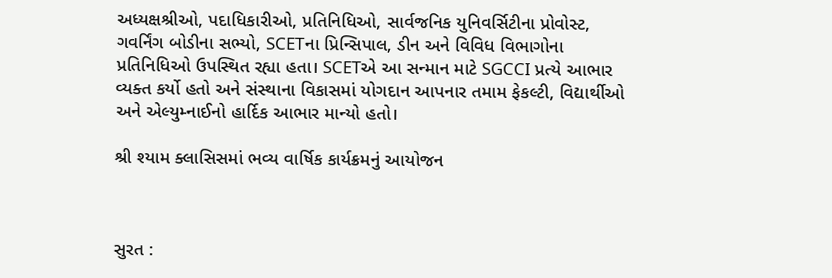અધ્યક્ષશ્રીઓ, પદાધિકારીઓ, પ્રતિનિધિઓ, સાર્વજનિક યુનિવર્સિટીના પ્રોવોસ્ટ, ગવર્નિંગ બોડીના સભ્યો, SCETના પ્રિન્સિપાલ, ડીન અને વિવિધ વિભાગોના પ્રતિનિધિઓ ઉપસ્થિત રહ્યા હતા। SCETએ આ સન્માન માટે SGCCI પ્રત્યે આભાર વ્યક્ત કર્યો હતો અને સંસ્થાના વિકાસમાં યોગદાન આપનાર તમામ ફેકલ્ટી, વિદ્યાર્થીઓ અને એલ્યુમ્નાઈનો હાર્દિક આભાર માન્યો હતો।

શ્રી શ્યામ ક્લાસિસમાં ભવ્ય વાર્ષિક કાર્યક્રમનું આયોજન



સુરત :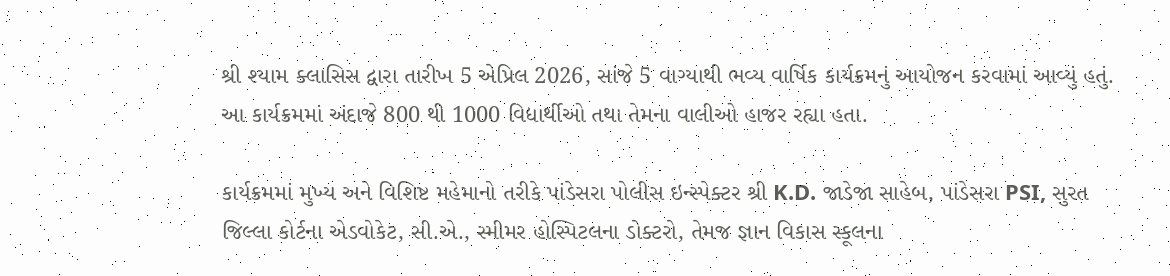શ્રી શ્યામ ક્લાસિસ દ્વારા તારીખ 5 એપ્રિલ 2026, સાંજે 5 વાગ્યાથી ભવ્ય વાર્ષિક કાર્યક્રમનું આયોજન કરવામાં આવ્યું હતું. આ કાર્યક્રમમાં અંદાજે 800 થી 1000 વિદ્યાર્થીઓ તથા તેમના વાલીઓ હાજર રહ્યા હતા.

કાર્યક્રમમાં મુખ્ય અને વિશિષ્ટ મહેમાનો તરીકે પાંડેસરા પોલીસ ઇન્સ્પેક્ટર શ્રી K.D. જાડેજા સાહેબ, પાંડેસરા PSI, સુરત જિલ્લા કોર્ટના એડવોકેટ, સી.એ., સ્મીમર હોસ્પિટલના ડોક્ટરો, તેમજ જ્ઞાન વિકાસ સ્કૂલના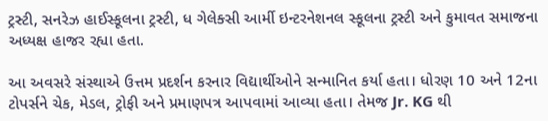ટ્રસ્ટી, સનરેઝ હાઈસ્કૂલના ટ્રસ્ટી, ધ ગેલેક્સી આર્મી ઇન્ટરનેશનલ સ્કૂલના ટ્રસ્ટી અને કુમાવત સમાજના અધ્યક્ષ હાજર રહ્યા હતા.

આ અવસરે સંસ્થાએ ઉત્તમ પ્રદર્શન કરનાર વિદ્યાર્થીઓને સન્માનિત કર્યા હતા। ધોરણ 10 અને 12ના ટોપર્સને ચેક, મેડલ, ટ્રોફી અને પ્રમાણપત્ર આપવામાં આવ્યા હતા। તેમજ Jr. KG થી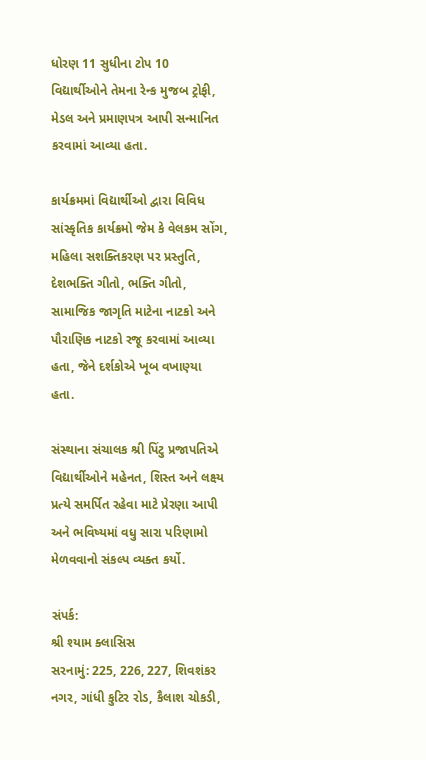ધોરણ 11 સુધીના ટોપ 10 વિદ્યાર્થીઓને તેમના રેન્ક મુજબ ટ્રોફી, મેડલ અને પ્રમાણપત્ર આપી સન્માનિત કરવામાં આવ્યા હતા.

કાર્યક્રમમાં વિદ્યાર્થીઓ દ્વારા વિવિધ સાંસ્કૃતિક કાર્યક્રમો જેમ કે વેલકમ સોંગ, મહિલા સશક્તિકરણ પર પ્રસ્તુતિ, દેશભક્તિ ગીતો, ભક્તિ ગીતો, સામાજિક જાગૃતિ માટેના નાટકો અને પૌરાણિક નાટકો રજૂ કરવામાં આવ્યા હતા, જેને દર્શકોએ ખૂબ વખાણ્યા હતા.

સંસ્થાના સંચાલક શ્રી પિંટુ પ્રજાપતિએ વિદ્યાર્થીઓને મહેનત, શિસ્ત અને લક્ષ્ય પ્રત્યે સમર્પિત રહેવા માટે પ્રેરણા આપી અને ભવિષ્યમાં વધુ સારા પરિણામો મેળવવાનો સંકલ્પ વ્યક્ત કર્યો.

સંપર્ક:
શ્રી શ્યામ ક્લાસિસ
સરનામું: 225, 226, 227, શિવશંકર નગર, ગાંધી કુટિર રોડ, કૈલાશ ચોકડી,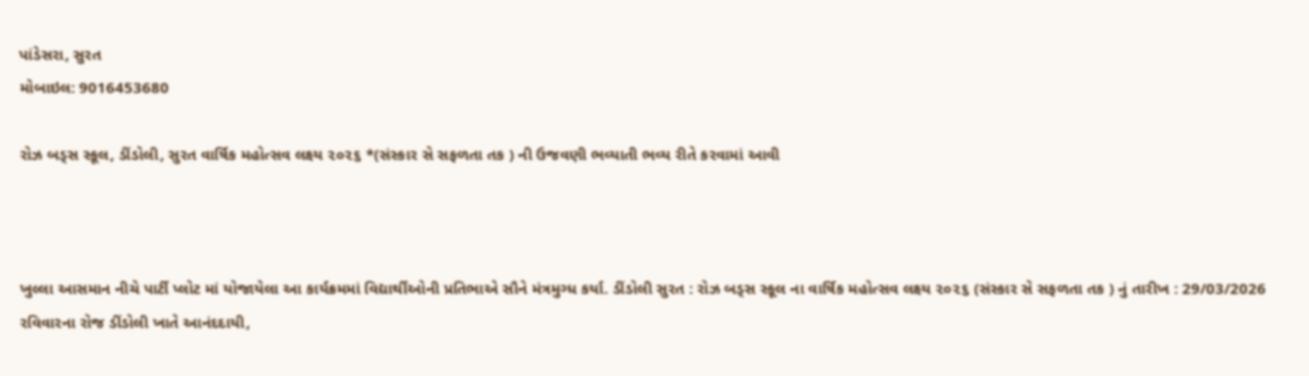પાંડેસરા, સુરત
મોબાઇલ: 9016453680

રોઝ બડ્સ સ્કૂલ, ડીંડોલી, સુરત વાર્ષિક મહોત્સવ લક્ષ્ય ૨૦૨૬ *(સંસ્કાર સે સફળતા તક ) ની ઉજવણી ભવ્યાતી ભવ્ય રીતે કરવામાં આવી



ખુલ્લા આસમાન નીચે પાર્ટી પ્લોટ માં યોજાયેલા આ કાર્યક્રમમાં વિદ્યાર્થીઓની પ્રતિભાએ સૌને મંત્રમુગ્ધ કર્યા. ડીંડોલી સુરત : રોઝ બડ્સ સ્કૂલ ના વાર્ષિક મહોત્સવ લક્ષ્ય ૨૦૨૬ (સંસ્કાર સે સફળતા તક ) નું તારીખ : 29/03/2026 રવિવારના રોજ ડીંડોલી ખાતે આનંદદાયી,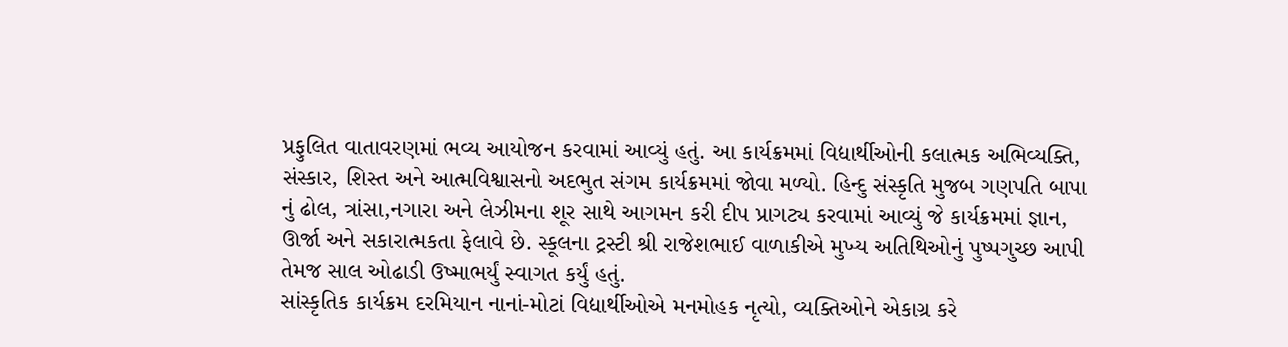પ્રફુલિત વાતાવરણમાં ભવ્ય આયોજન કરવામાં આવ્યું હતું. આ કાર્યક્રમમાં વિદ્યાર્થીઓની કલાત્મક અભિવ્યક્તિ, સંસ્કાર, શિસ્ત અને આત્મવિશ્વાસનો અદભુત સંગમ કાર્યક્રમમાં જોવા મળ્યો. હિન્દુ સંસ્કૃતિ મુજબ ગણપતિ બાપા નું ઢોલ, ત્રાંસા,નગારા અને લેઝીમના શૂર સાથે આગમન કરી દીપ પ્રાગટ્ય કરવામાં આવ્યું જે કાર્યક્રમમાં જ્ઞાન, ઊર્જા અને સકારાત્મકતા ફેલાવે છે. સ્કૂલના ટ્રસ્ટી શ્રી રાજેશભાઈ વાળાકીએ મુખ્ય અતિથિઓનું પુષ્પગુચ્છ આપી તેમજ સાલ ઓઢાડી ઉષ્માભર્યું સ્વાગત કર્યું હતું.
સાંસ્કૃતિક કાર્યક્રમ દરમિયાન નાનાં-મોટાં વિદ્યાર્થીઓએ મનમોહક નૃત્યો, વ્યક્તિઓને એકાગ્ર કરે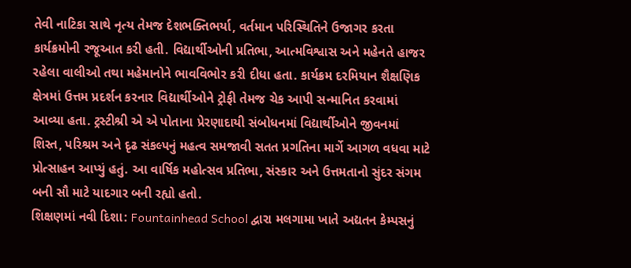તેવી નાટિકા સાથે નૃત્ય તેમજ દેશભક્તિભર્યા, વર્તમાન પરિસ્થિતિને ઉજાગર કરતા કાર્યક્રમોની રજૂઆત કરી હતી. વિદ્યાર્થીઓની પ્રતિભા, આત્મવિશ્વાસ અને મહેનતે હાજર રહેલા વાલીઓ તથા મહેમાનોને ભાવવિભોર કરી દીધા હતા. કાર્યક્રમ દરમિયાન શૈક્ષણિક ક્ષેત્રમાં ઉત્તમ પ્રદર્શન કરનાર વિદ્યાર્થીઓને ટ્રોફી તેમજ ચેક આપી સન્માનિત કરવામાં આવ્યા હતા. ટ્રસ્ટીશ્રી એ એ પોતાના પ્રેરણાદાયી સંબોધનમાં વિદ્યાર્થીઓને જીવનમાં શિસ્ત, પરિશ્રમ અને દૃઢ સંકલ્પનું મહત્વ સમજાવી સતત પ્રગતિના માર્ગે આગળ વધવા માટે પ્રોત્સાહન આપ્યું હતું. આ વાર્ષિક મહોત્સવ પ્રતિભા, સંસ્કાર અને ઉત્તમતાનો સુંદર સંગમ બની સૌ માટે યાદગાર બની રહ્યો હતો.
શિક્ષણમાં નવી દિશા: Fountainhead School દ્વારા મલગામા ખાતે અદ્યતન કેમ્પસનું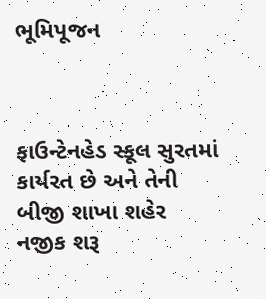ભૂમિપૂજન



ફાઉન્ટેનહેડ સ્કૂલ સુરતમાં કાર્યરત છે અને તેની બીજી શાખા શહેર નજીક શરૂ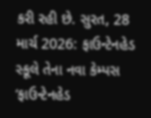કરી રહી છે. સુરત, 28 માર્ચ 2026: ફાઉન્ટેનહેડ સ્કૂલે તેના નવા કેમ્પસ ‘ફાઉન્ટેનહેડ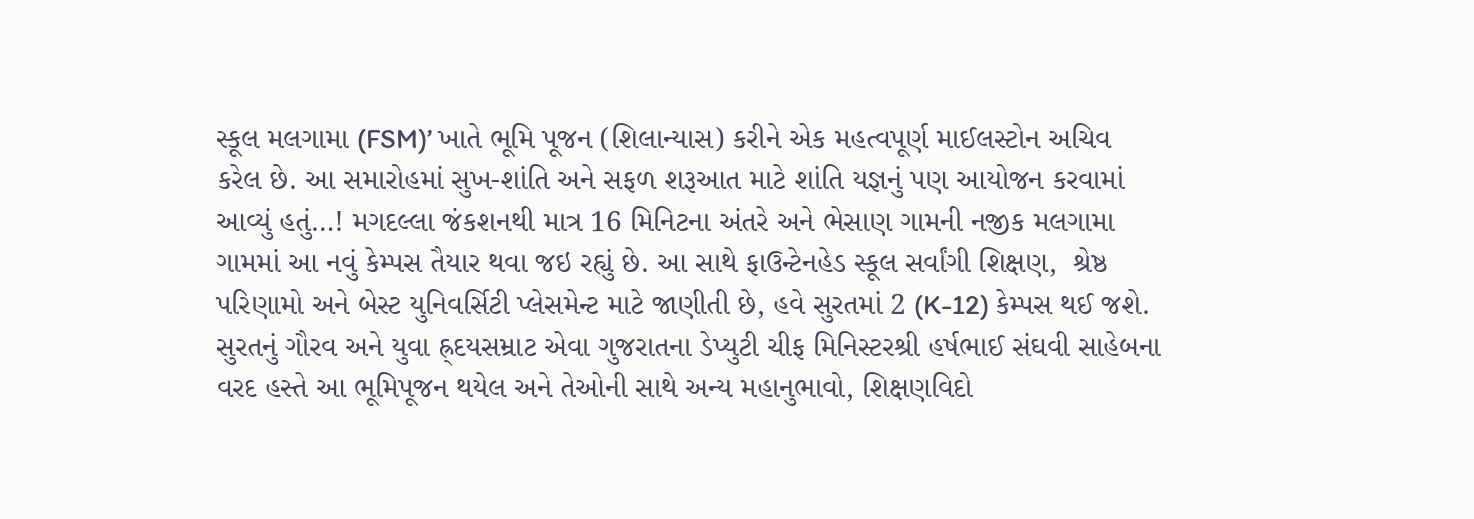સ્કૂલ મલગામા (FSM)’ ખાતે ભૂમિ પૂજન (શિલાન્યાસ) કરીને એક મહત્વપૂર્ણ માઈલસ્ટોન અચિવ કરેલ છે. આ સમારોહમાં સુખ-શાંતિ અને સફળ શરૂઆત માટે શાંતિ યજ્ઞનું પણ આયોજન કરવામાં આવ્યું હતું…! મગદલ્લા જંકશનથી માત્ર 16 મિનિટના અંતરે અને ભેસાણ ગામની નજીક મલગામા ગામમાં આ નવું કેમ્પસ તૈયાર થવા જઇ રહ્યું છે. આ સાથે ફાઉન્ટેનહેડ સ્કૂલ સર્વાંગી શિક્ષણ,  શ્રેષ્ઠ પરિણામો અને બેસ્ટ યુનિવર્સિટી પ્લેસમેન્ટ માટે જાણીતી છે, હવે સુરતમાં 2 (K-12) કેમ્પસ થઈ જશે. સુરતનું ગૌરવ અને યુવા હ્ર્દયસમ્રાટ એવા ગુજરાતના ડેપ્યુટી ચીફ મિનિસ્ટરશ્રી હર્ષભાઈ સંઘવી સાહેબના વરદ હસ્તે આ ભૂમિપૂજન થયેલ અને તેઓની સાથે અન્ય મહાનુભાવો, શિક્ષણવિદો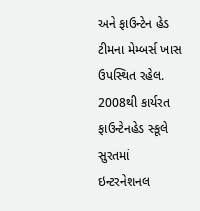અને ફાઉન્ટેન હેડ ટીમના મેમ્બર્સ ખાસ ઉપસ્થિત રહેલ.
2008થી કાર્યરત ફાઉન્ટેનહેડ સ્કૂલે સુરતમાં ઇન્ટરનેશનલ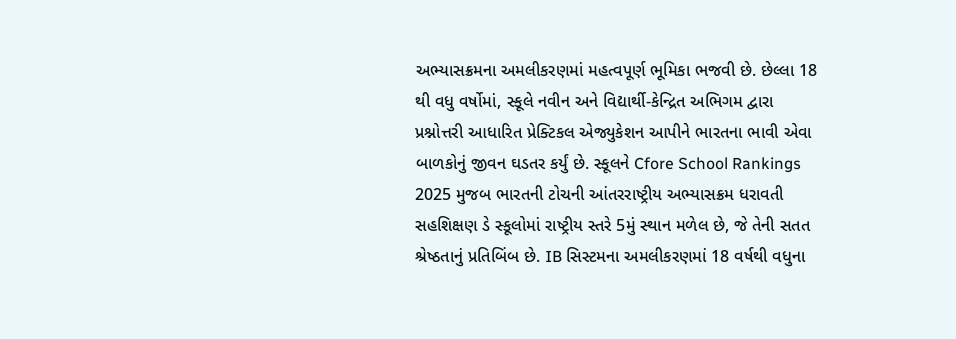અભ્યાસક્રમના અમલીકરણમાં મહત્વપૂર્ણ ભૂમિકા ભજવી છે. છેલ્લા 18 થી વધુ વર્ષોમાં, સ્કૂલે નવીન અને વિદ્યાર્થી-કેન્દ્રિત અભિગમ દ્વારા પ્રશ્નોત્તરી આધારિત પ્રેક્ટિકલ એજ્યુકેશન આપીને ભારતના ભાવી એવા બાળકોનું જીવન ઘડતર કર્યું છે. સ્કૂલને Cfore School Rankings 2025 મુજબ ભારતની ટોચની આંતરરાષ્ટ્રીય અભ્યાસક્રમ ધરાવતી સહશિક્ષણ ડે સ્કૂલોમાં રાષ્ટ્રીય સ્તરે 5મું સ્થાન મળેલ છે, જે તેની સતત શ્રેષ્ઠતાનું પ્રતિબિંબ છે. IB સિસ્ટમના અમલીકરણમાં 18 વર્ષથી વધુના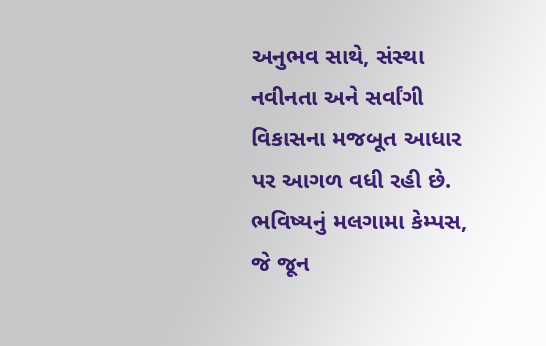અનુભવ સાથે, સંસ્થા નવીનતા અને સર્વાંગી વિકાસના મજબૂત આધાર પર આગળ વધી રહી છે. ભવિષ્યનું મલગામા કેમ્પસ, જે જૂન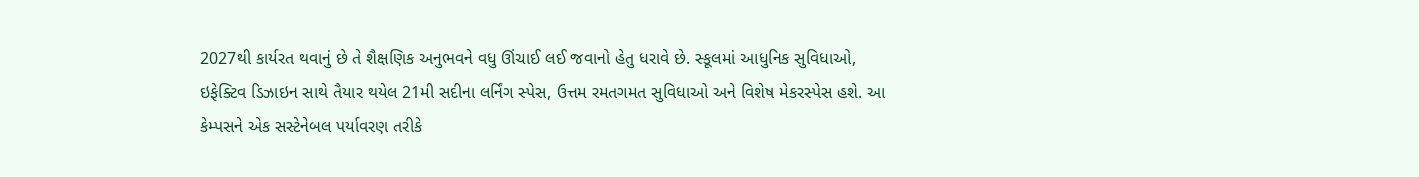2027થી કાર્યરત થવાનું છે તે શૈક્ષણિક અનુભવને વધુ ઊંચાઈ લઈ જવાનો હેતુ ધરાવે છે. સ્કૂલમાં આધુનિક સુવિધાઓ, ઇફેક્ટિવ ડિઝાઇન સાથે તૈયાર થયેલ 21મી સદીના લર્નિંગ સ્પેસ, ઉત્તમ રમતગમત સુવિધાઓ અને વિશેષ મેકરસ્પેસ હશે. આ કેમ્પસને એક સસ્ટેનેબલ પર્યાવરણ તરીકે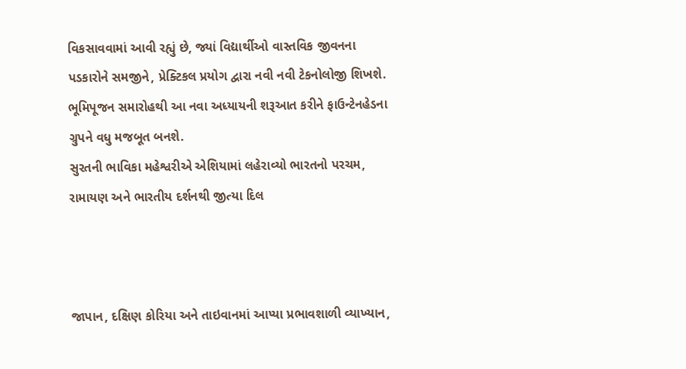વિકસાવવામાં આવી રહ્યું છે, જ્યાં વિદ્યાર્થીઓ વાસ્તવિક જીવનના પડકારોને સમજીને, પ્રેક્ટિકલ પ્રયોગ દ્વારા નવી નવી ટેકનોલોજી શિખશે. ભૂમિપૂજન સમારોહથી આ નવા અધ્યાયની શરૂઆત કરીને ફાઉન્ટેનહેડના ગ્રુપને વધુ મજબૂત બનશે.
સુરતની ભાવિકા મહેશ્વરીએ એશિયામાં લહેરાવ્યો ભારતનો પરચમ, રામાયણ અને ભારતીય દર્શનથી જીત્યા દિલ



જાપાન, દક્ષિણ કોરિયા અને તાઇવાનમાં આપ્યા પ્રભાવશાળી વ્યાખ્યાન,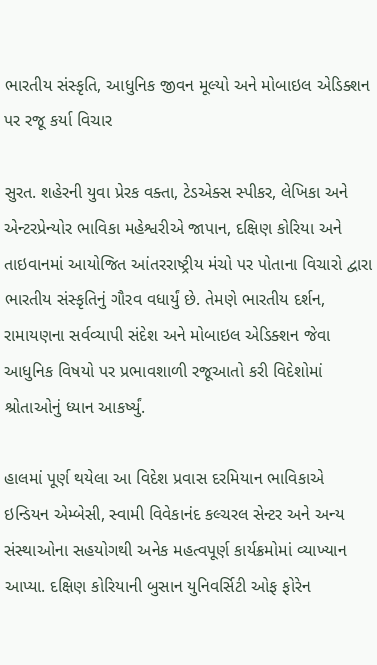ભારતીય સંસ્કૃતિ, આધુનિક જીવન મૂલ્યો અને મોબાઇલ એડિક્શન પર રજૂ કર્યા વિચાર

સુરત. શહેરની યુવા પ્રેરક વક્તા, ટેડએક્સ સ્પીકર, લેખિકા અને એન્ટરપ્રેન્યોર ભાવિકા મહેશ્વરીએ જાપાન, દક્ષિણ કોરિયા અને તાઇવાનમાં આયોજિત આંતરરાષ્ટ્રીય મંચો પર પોતાના વિચારો દ્વારા ભારતીય સંસ્કૃતિનું ગૌરવ વધાર્યું છે. તેમણે ભારતીય દર્શન, રામાયણના સર્વવ્યાપી સંદેશ અને મોબાઇલ એડિક્શન જેવા આધુનિક વિષયો પર પ્રભાવશાળી રજૂઆતો કરી વિદેશોમાં શ્રોતાઓનું ધ્યાન આકર્ષ્યું.

હાલમાં પૂર્ણ થયેલા આ વિદેશ પ્રવાસ દરમિયાન ભાવિકાએ ઇન્ડિયન એમ્બેસી, સ્વામી વિવેકાનંદ કલ્ચરલ સેન્ટર અને અન્ય સંસ્થાઓના સહયોગથી અનેક મહત્વપૂર્ણ કાર્યક્રમોમાં વ્યાખ્યાન આપ્યા. દક્ષિણ કોરિયાની બુસાન યુનિવર્સિટી ઓફ ફોરેન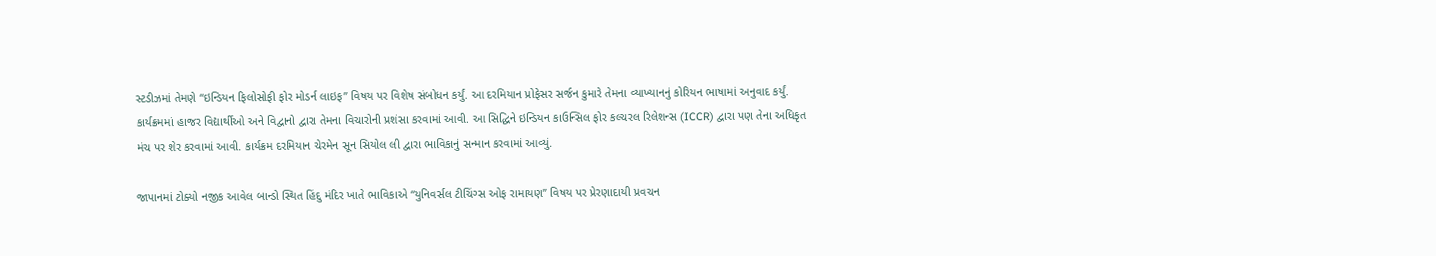સ્ટડીઝમાં તેમણે “ઇન્ડિયન ફિલોસોફી ફોર મોડર્ન લાઇફ” વિષય પર વિશેષ સંબોધન કર્યું. આ દરમિયાન પ્રોફેસર સર્જન કુમારે તેમના વ્યાખ્યાનનું કોરિયન ભાષામાં અનુવાદ કર્યું. કાર્યક્રમમાં હાજર વિદ્યાર્થીઓ અને વિદ્વાનો દ્વારા તેમના વિચારોની પ્રશંસા કરવામાં આવી. આ સિદ્ધિને ઇન્ડિયન કાઉન્સિલ ફોર કલ્ચરલ રિલેશન્સ (ICCR) દ્વારા પણ તેના અધિકૃત મંચ પર શેર કરવામાં આવી. કાર્યક્રમ દરમિયાન ચેરમેન સૂન સિયોલ લી દ્વારા ભાવિકાનું સન્માન કરવામાં આવ્યું.

જાપાનમાં ટોક્યો નજીક આવેલ બાન્ડો સ્થિત હિંદુ મંદિર ખાતે ભાવિકાએ “યુનિવર્સલ ટીચિંગ્સ ઓફ રામાયણ” વિષય પર પ્રેરણાદાયી પ્રવચન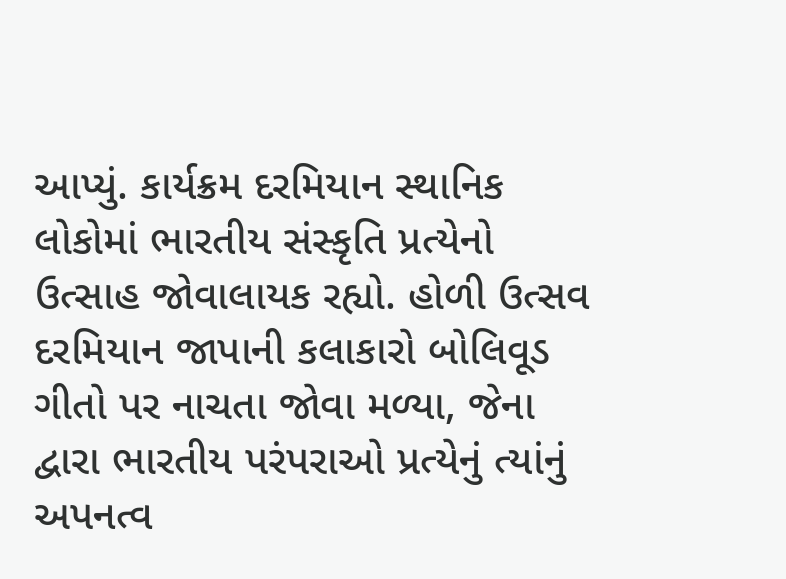આપ્યું. કાર્યક્રમ દરમિયાન સ્થાનિક લોકોમાં ભારતીય સંસ્કૃતિ પ્રત્યેનો ઉત્સાહ જોવાલાયક રહ્યો. હોળી ઉત્સવ દરમિયાન જાપાની કલાકારો બોલિવૂડ ગીતો પર નાચતા જોવા મળ્યા, જેના દ્વારા ભારતીય પરંપરાઓ પ્રત્યેનું ત્યાંનું અપનત્વ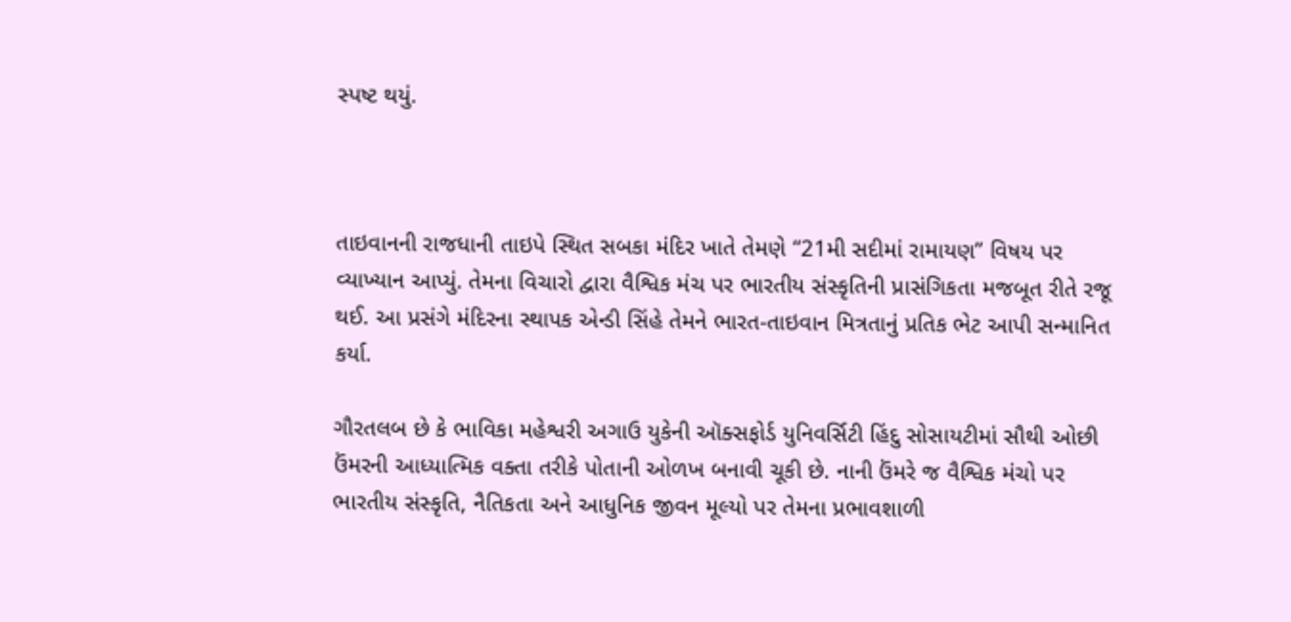સ્પષ્ટ થયું.



તાઇવાનની રાજધાની તાઇપે સ્થિત સબકા મંદિર ખાતે તેમણે “21મી સદીમાં રામાયણ” વિષય પર વ્યાખ્યાન આપ્યું. તેમના વિચારો દ્વારા વૈશ્વિક મંચ પર ભારતીય સંસ્કૃતિની પ્રાસંગિકતા મજબૂત રીતે રજૂ થઈ. આ પ્રસંગે મંદિરના સ્થાપક એન્ડી સિંહે તેમને ભારત-તાઇવાન મિત્રતાનું પ્રતિક ભેટ આપી સન્માનિત કર્યા.

ગૌરતલબ છે કે ભાવિકા મહેશ્વરી અગાઉ યુકેની ઑક્સફોર્ડ યુનિવર્સિટી હિંદુ સોસાયટીમાં સૌથી ઓછી ઉંમરની આધ્યાત્મિક વક્તા તરીકે પોતાની ઓળખ બનાવી ચૂકી છે. નાની ઉંમરે જ વૈશ્વિક મંચો પર ભારતીય સંસ્કૃતિ, નૈતિકતા અને આધુનિક જીવન મૂલ્યો પર તેમના પ્રભાવશાળી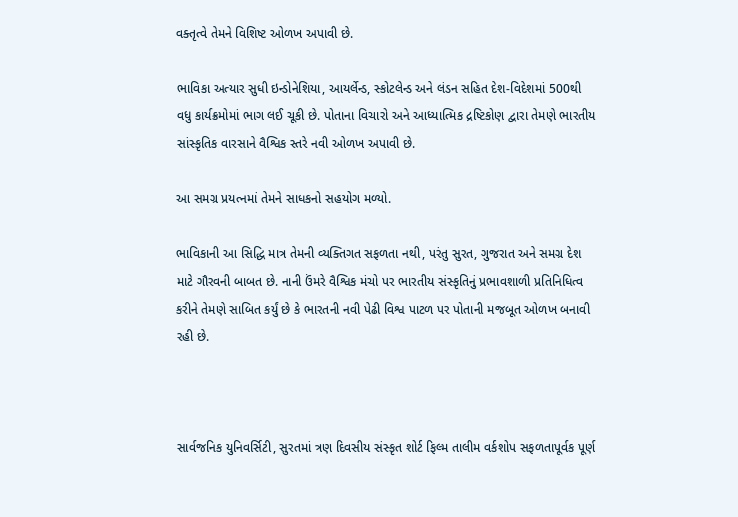વક્તૃત્વે તેમને વિશિષ્ટ ઓળખ અપાવી છે.

ભાવિકા અત્યાર સુધી ઇન્ડોનેશિયા, આયર્લેન્ડ, સ્કોટલેન્ડ અને લંડન સહિત દેશ-વિદેશમાં 500થી વધુ કાર્યક્રમોમાં ભાગ લઈ ચૂકી છે. પોતાના વિચારો અને આધ્યાત્મિક દ્રષ્ટિકોણ દ્વારા તેમણે ભારતીય સાંસ્કૃતિક વારસાને વૈશ્વિક સ્તરે નવી ઓળખ અપાવી છે.

આ સમગ્ર પ્રયત્નમાં તેમને સાધકનો સહયોગ મળ્યો.

ભાવિકાની આ સિદ્ધિ માત્ર તેમની વ્યક્તિગત સફળતા નથી, પરંતુ સુરત, ગુજરાત અને સમગ્ર દેશ માટે ગૌરવની બાબત છે. નાની ઉંમરે વૈશ્વિક મંચો પર ભારતીય સંસ્કૃતિનું પ્રભાવશાળી પ્રતિનિધિત્વ કરીને તેમણે સાબિત કર્યું છે કે ભારતની નવી પેઢી વિશ્વ પાટળ પર પોતાની મજબૂત ઓળખ બનાવી રહી છે.



સાર્વજનિક યુનિવર્સિટી, સુરતમાં ત્રણ દિવસીય સંસ્કૃત શોર્ટ ફિલ્મ તાલીમ વર્કશોપ સફળતાપૂર્વક પૂર્ણ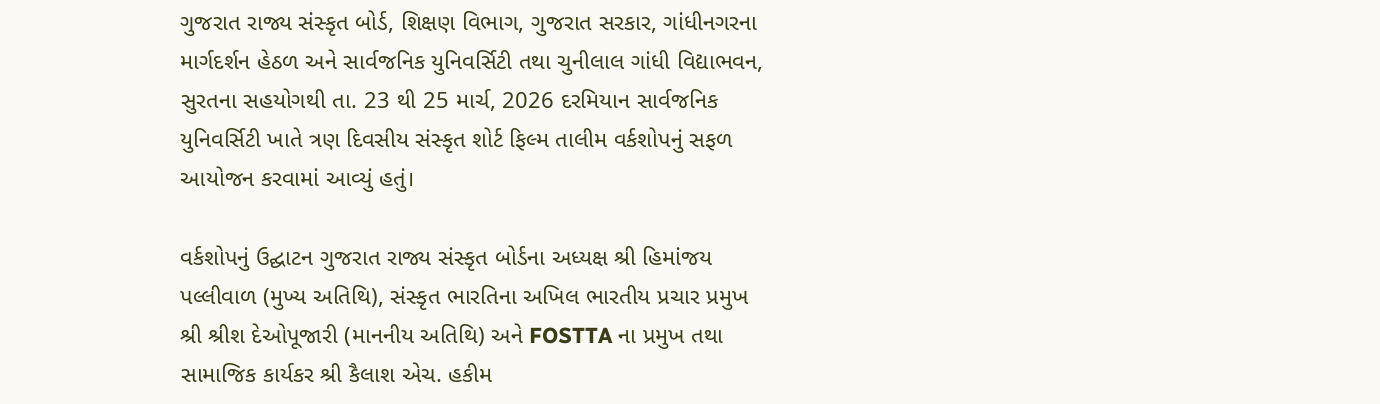ગુજરાત રાજ્ય સંસ્કૃત બોર્ડ, શિક્ષણ વિભાગ, ગુજરાત સરકાર, ગાંધીનગરના માર્ગદર્શન હેઠળ અને સાર્વજનિક યુનિવર્સિટી તથા ચુનીલાલ ગાંધી વિદ્યાભવન, સુરતના સહયોગથી તા. 23 થી 25 માર્ચ, 2026 દરમિયાન સાર્વજનિક યુનિવર્સિટી ખાતે ત્રણ દિવસીય સંસ્કૃત શોર્ટ ફિલ્મ તાલીમ વર્કશોપનું સફળ આયોજન કરવામાં આવ્યું હતું।

વર્કશોપનું ઉદ્ઘાટન ગુજરાત રાજ્ય સંસ્કૃત બોર્ડના અધ્યક્ષ શ્રી હિમાંજય પલ્લીવાળ (મુખ્ય અતિથિ), સંસ્કૃત ભારતિના અખિલ ભારતીય પ્રચાર પ્રમુખ શ્રી શ્રીશ દેઓપૂજારી (માનનીય અતિથિ) અને FOSTTA ના પ્રમુખ તથા સામાજિક કાર્યકર શ્રી કૈલાશ એચ. હકીમ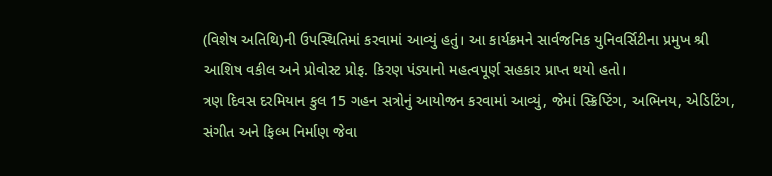(વિશેષ અતિથિ)ની ઉપસ્થિતિમાં કરવામાં આવ્યું હતું। આ કાર્યક્રમને સાર્વજનિક યુનિવર્સિટીના પ્રમુખ શ્રી આશિષ વકીલ અને પ્રોવોસ્ટ પ્રોફ. કિરણ પંડ્યાનો મહત્વપૂર્ણ સહકાર પ્રાપ્ત થયો હતો।
ત્રણ દિવસ દરમિયાન કુલ 15 ગહન સત્રોનું આયોજન કરવામાં આવ્યું, જેમાં સ્ક્રિપ્ટિંગ, અભિનય, એડિટિંગ, સંગીત અને ફિલ્મ નિર્માણ જેવા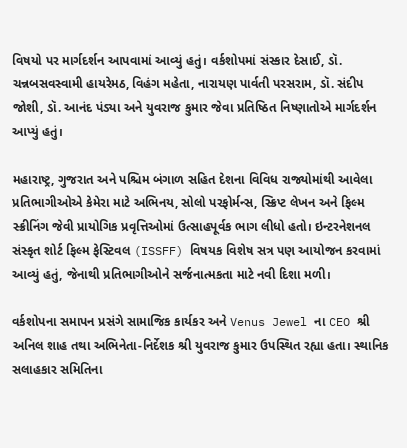વિષયો પર માર્ગદર્શન આપવામાં આવ્યું હતું। વર્કશોપમાં સંસ્કાર દેસાઈ, ડૉ. ચન્નબસવસ્વામી હાયરેમઠ, વિહંગ મહેતા, નારાયણ પાર્વતી પરસરામ, ડૉ. સંદીપ જોશી, ડૉ. આનંદ પંડ્યા અને યુવરાજ કુમાર જેવા પ્રતિષ્ઠિત નિષ્ણાતોએ માર્ગદર્શન આપ્યું હતું।

મહારાષ્ટ્ર, ગુજરાત અને પશ્ચિમ બંગાળ સહિત દેશના વિવિધ રાજ્યોમાંથી આવેલા પ્રતિભાગીઓએ કેમેરા માટે અભિનય, સોલો પરફોર્મન્સ, સ્ક્રિપ્ટ લેખન અને ફિલ્મ સ્ક્રીનિંગ જેવી પ્રાયોગિક પ્રવૃત્તિઓમાં ઉત્સાહપૂર્વક ભાગ લીધો હતો। ઇન્ટરનેશનલ સંસ્કૃત શોર્ટ ફિલ્મ ફેસ્ટિવલ (ISSFF) વિષયક વિશેષ સત્ર પણ આયોજન કરવામાં આવ્યું હતું, જેનાથી પ્રતિભાગીઓને સર્જનાત્મકતા માટે નવી દિશા મળી।

વર્કશોપના સમાપન પ્રસંગે સામાજિક કાર્યકર અને Venus Jewel ના CEO શ્રી અનિલ શાહ તથા અભિનેતા-નિર્દેશક શ્રી યુવરાજ કુમાર ઉપસ્થિત રહ્યા હતા। સ્થાનિક સલાહકાર સમિતિના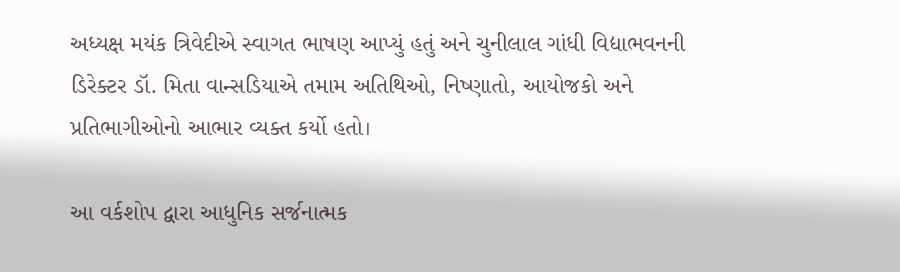અધ્યક્ષ મયંક ત્રિવેદીએ સ્વાગત ભાષણ આપ્યું હતું અને ચુનીલાલ ગાંધી વિદ્યાભવનની ડિરેક્ટર ડૉ. મિતા વાન્સડિયાએ તમામ અતિથિઓ, નિષ્ણાતો, આયોજકો અને પ્રતિભાગીઓનો આભાર વ્યક્ત કર્યો હતો।

આ વર્કશોપ દ્વારા આધુનિક સર્જનાત્મક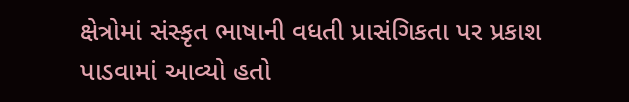ક્ષેત્રોમાં સંસ્કૃત ભાષાની વધતી પ્રાસંગિકતા પર પ્રકાશ પાડવામાં આવ્યો હતો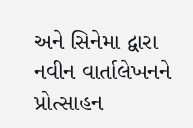અને સિનેમા દ્વારા નવીન વાર્તાલેખનને પ્રોત્સાહન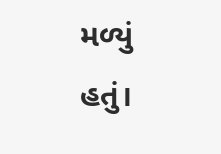મળ્યું હતું।